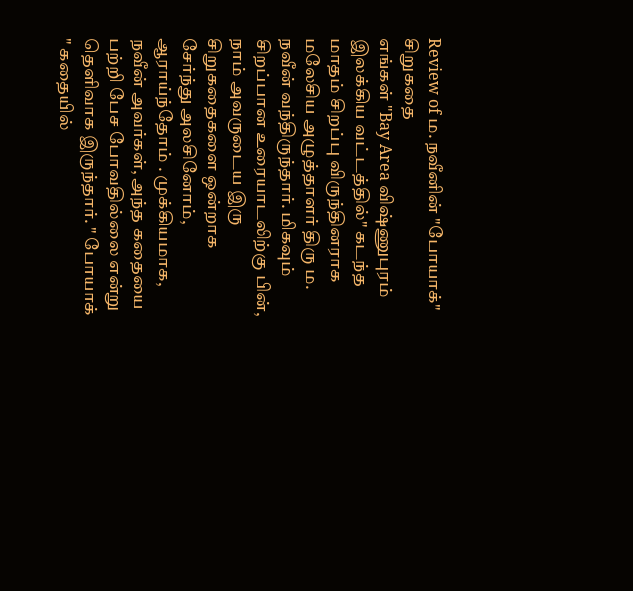Review of ம. நவீனின் "போயாக்" சிறுகதை
எங்கள் "Bay Area விஷ்ணுபுரம் இலக்கிய வட்டத்தில்" கடந்த மாதம் சிறப்பு விருந்தினராக மலேசிய அழுத்தாளர் திரு ம. நவீன் வந்திருந்தார். மிகவும் சிறப்பான உரையாடலிற்கு பின், நாம் அவருடைய இரு சிறுகதைகளை ஒன்றாக சேர்ந்து அலசினோம், ஆராய்ந்தோம் . முக்கியமாக, நவீன் அவர்கள், அந்த கதையை பற்றி பேச போவதில்லை என்று தெளிவாக இருந்தார். " போயாக் " கதையில்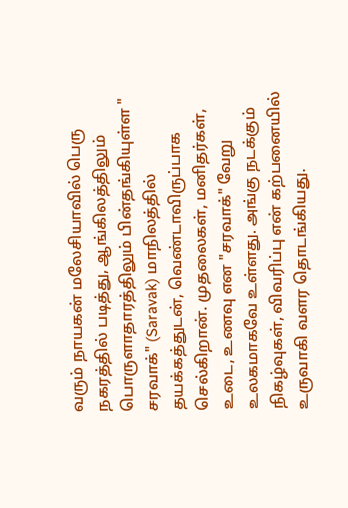வரும் நாயகன் மலேசியாவில் பெரு நகரத்தில் படித்து, ஆங்கிலத்திலும் பொருளாதாரத்திலும் பின்தங்கியுள்ள " சரவாக்" (Saravak) மாநிலத்தில் தயக்கத்துடன், வெண்டாவிருப்பாக செல்கிறான். முதலைகள், மனிதர்கள், உடை, உணவு என "சரவாக்" வேறு உலகமாகவே உள்ளது. அங்கு நடக்கும் நிகழ்வுகள், விவரிப்பு என் கற்பனையில் உருவாகி வளர தொடங்கியது.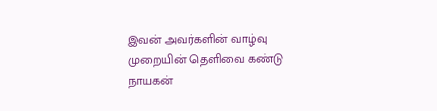இவன் அவர்களின் வாழ்வு முறையின் தெளிவை கண்டு நாயகன்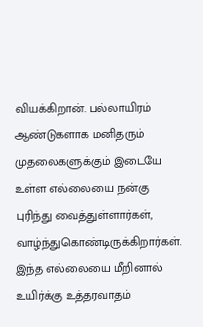வியக்கிறான். பல்லாயிரம் ஆண்டுகளாக மனிதரும் முதலைகளுக்கும் இடையே உள்ள எல்லையை நன்கு புரிந்து வைத்துள்ளார்கள், வாழ்ந்துகொண்டிருக்கிறார்கள். இந்த எல்லையை மீறினால் உயிர்க்கு உத்தரவாதம்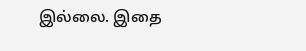இல்லை. இதை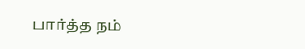பார்த்த நம்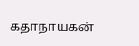கதாநாயகன்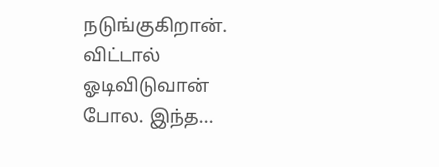நடுங்குகிறான். விட்டால் ஓடிவிடுவான் போல. இந்த...